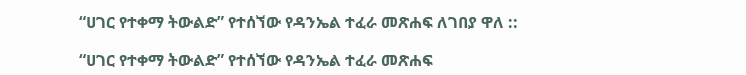“ሀገር የተቀማ ትውልድ” የተሰኘው የዳንኤል ተፈራ መጽሐፍ ለገበያ ዋለ ::

“ሀገር የተቀማ ትውልድ” የተሰኘው የዳንኤል ተፈራ መጽሐፍ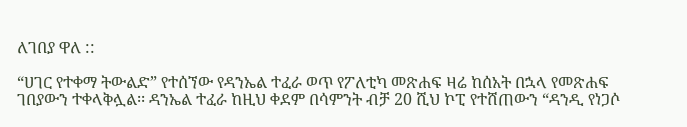ለገበያ ዋለ ::

“ሀገር የተቀማ ትውልድ” የተሰኘው የዳንኤል ተፈራ ወጥ የፖለቲካ መጽሐፍ ዛሬ ከሰአት በኋላ የመጽሐፍ ገበያውን ተቀላቅሏል፡፡ ዳንኤል ተፈራ ከዚህ ቀደም በሳምንት ብቻ 20 ሺህ ኮፒ የተሸጠውን “ዳንዲ የነጋሶ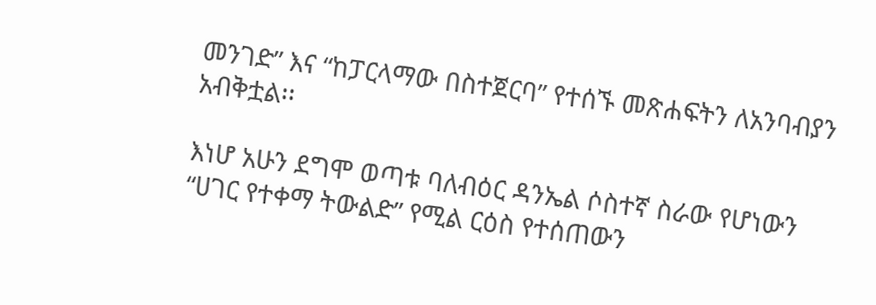መንገድ” እና “ከፓርላማው በስተጀርባ” የተሰኙ መጽሐፍትን ለአንባብያን አብቅቷል፡፡

እነሆ አሁን ደግሞ ወጣቱ ባለብዕር ዳንኤል ሶስተኛ ስራው የሆነውን “ሀገር የተቀማ ትውልድ” የሚል ርዕስ የተሰጠውን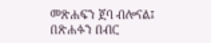መጽሐፍን ጀባ ብሎናል፤ በጽሐፉን በብር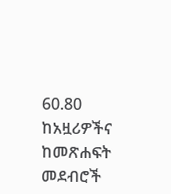60.80 ከአዟሪዎችና ከመጽሐፍት መደብሮች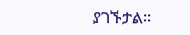ያገኙታል፡፡